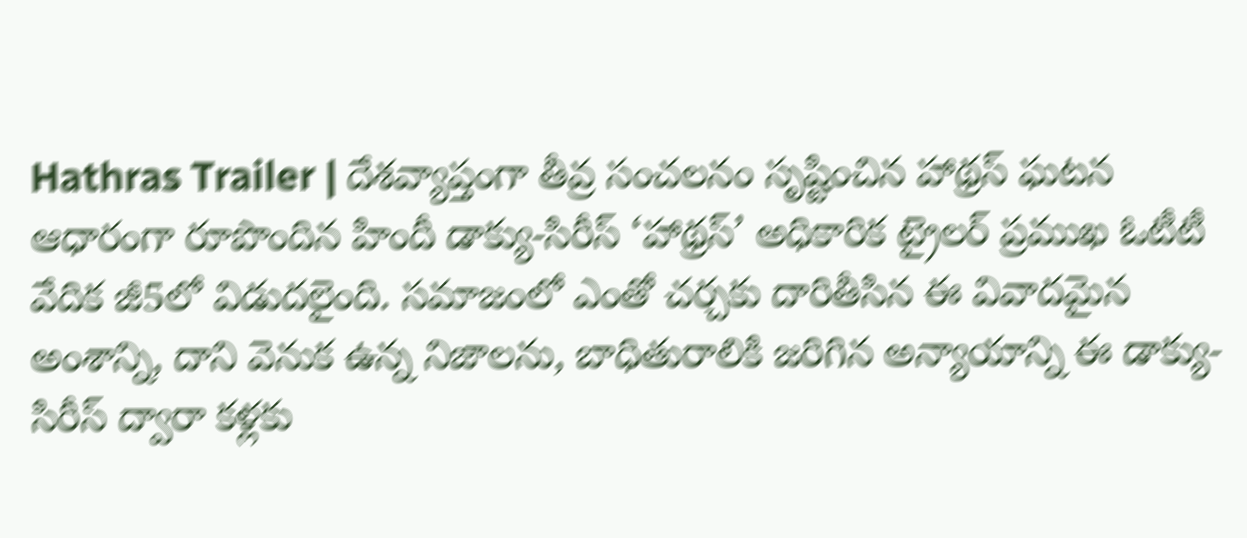Hathras Trailer | దేశవ్యాప్తంగా తీవ్ర సంచలనం సృష్టించిన హాథ్రస్ ఘటన ఆధారంగా రూపొందిన హిందీ డాక్యు-సిరీస్ ‘హాథ్రస్’ అధికారిక ట్రైలర్ ప్రముఖ ఓటీటీ వేదిక జీ5లో విడుదలైంది. సమాజంలో ఎంతో చర్చకు దారితీసిన ఈ వివాదమైన అంశాన్ని, దాని వెనుక ఉన్న నిజాలను, బాధితురాలికి జరిగిన అన్యాయాన్ని ఈ డాక్యు-సిరీస్ ద్వారా కళ్లకు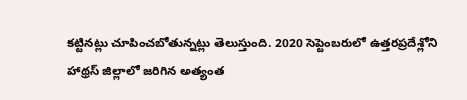కట్టినట్లు చూపించబోతున్నట్లు తెలుస్తుంది. 2020 సెప్టెంబరులో ఉత్తరప్రదేశ్లోని హాథ్రస్ జిల్లాలో జరిగిన అత్యంత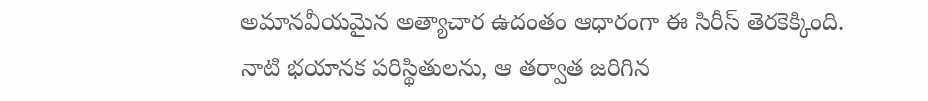అమానవీయమైన అత్యాచార ఉదంతం ఆధారంగా ఈ సిరీస్ తెరకెక్కింది. నాటి భయానక పరిస్థితులను, ఆ తర్వాత జరిగిన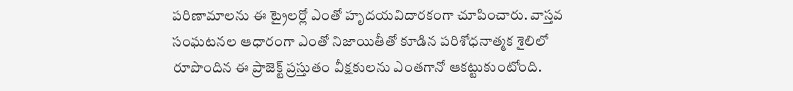పరిణామాలను ఈ ట్రైలర్లో ఎంతో హృదయవిదారకంగా చూపించారు. వాస్తవ సంఘటనల ఆధారంగా ఎంతో నిజాయితీతో కూడిన పరిశోధనాత్మక శైలిలో రూపొందిన ఈ ప్రాజెక్ట్ ప్రస్తుతం వీక్షకులను ఎంతగానో ఆకట్టుకుంటోంది.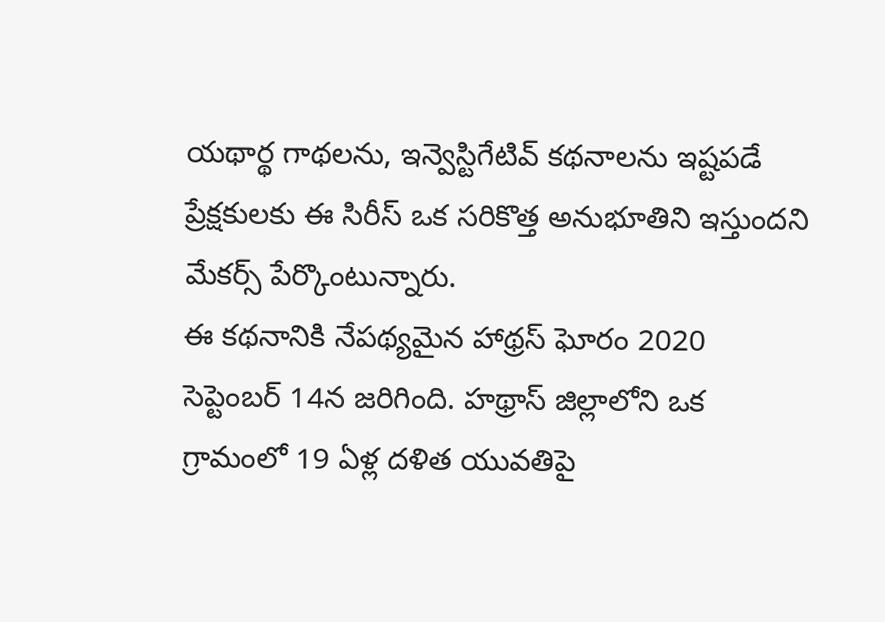యథార్థ గాథలను, ఇన్వెస్టిగేటివ్ కథనాలను ఇష్టపడే ప్రేక్షకులకు ఈ సిరీస్ ఒక సరికొత్త అనుభూతిని ఇస్తుందని మేకర్స్ పేర్కొంటున్నారు.
ఈ కథనానికి నేపథ్యమైన హాథ్రస్ ఘోరం 2020 సెప్టెంబర్ 14న జరిగింది. హథ్రాస్ జిల్లాలోని ఒక గ్రామంలో 19 ఏళ్ల దళిత యువతిపై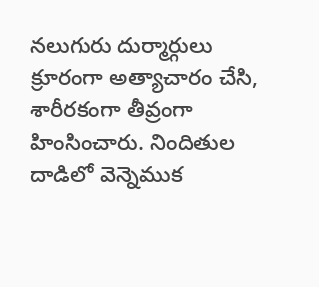నలుగురు దుర్మార్గులు క్రూరంగా అత్యాచారం చేసి, శారీరకంగా తీవ్రంగా హింసించారు. నిందితుల దాడిలో వెన్నెముక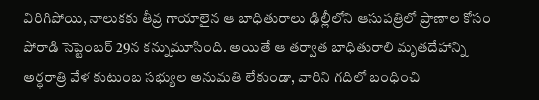విరిగిపోయి, నాలుకకు తీవ్ర గాయాలైన ఆ బాధితురాలు ఢిల్లీలోని ఆసుపత్రిలో ప్రాణాల కోసం పోరాడి సెప్టెంబర్ 29న కన్నుమూసింది. అయితే ఆ తర్వాత బాధితురాలి మృతదేహాన్ని అర్ధరాత్రి వేళ కుటుంబ సభ్యుల అనుమతి లేకుండా, వారిని గదిలో బంధించి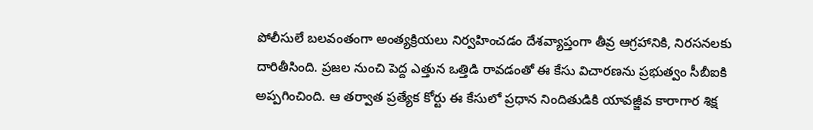పోలీసులే బలవంతంగా అంత్యక్రియలు నిర్వహించడం దేశవ్యాప్తంగా తీవ్ర ఆగ్రహానికి, నిరసనలకు దారితీసింది. ప్రజల నుంచి పెద్ద ఎత్తున ఒత్తిడి రావడంతో ఈ కేసు విచారణను ప్రభుత్వం సీబీఐకి అప్పగించింది. ఆ తర్వాత ప్రత్యేక కోర్టు ఈ కేసులో ప్రధాన నిందితుడికి యావజ్జీవ కారాగార శిక్ష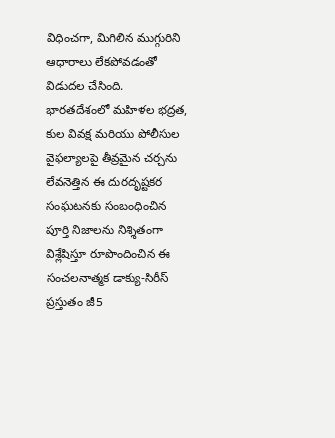విధించగా, మిగిలిన ముగ్గురిని ఆధారాలు లేకపోవడంతో విడుదల చేసింది. భారతదేశంలో మహిళల భద్రత, కుల వివక్ష మరియు పోలీసుల వైఫల్యాలపై తీవ్రమైన చర్చను లేవనెత్తిన ఈ దురదృష్టకర సంఘటనకు సంబంధించిన పూర్తి నిజాలను నిశ్శితంగా విశ్లేషిస్తూ రూపొందించిన ఈ సంచలనాత్మక డాక్యు-సిరీస్ ప్రస్తుతం జీ5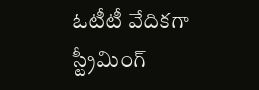ఓటీటీ వేదికగా స్ట్రీమింగ్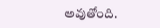అవుతోంది.